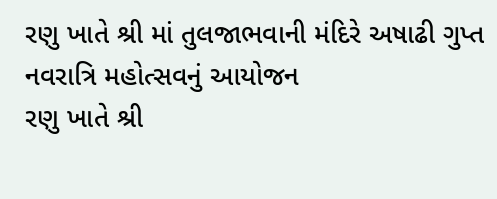રણુ ખાતે શ્રી માં તુલજાભવાની મંદિરે અષાઢી ગુપ્ત નવરાત્રિ મહોત્સવનું આયોજન
રણુ ખાતે શ્રી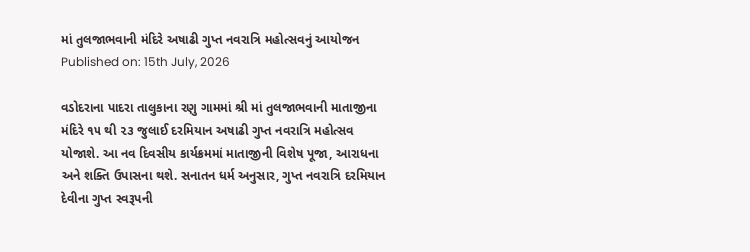માં તુલજાભવાની મંદિરે અષાઢી ગુપ્ત નવરાત્રિ મહોત્સવનું આયોજન
Published on: 15th July, 2026

વડોદરાના પાદરા તાલુકાના રણુ ગામમાં શ્રી માં તુલજાભવાની માતાજીના મંદિરે ૧૫ થી ૨૩ જુલાઈ દરમિયાન અષાઢી ગુપ્ત નવરાત્રિ મહોત્સવ યોજાશે. આ નવ દિવસીય કાર્યક્રમમાં માતાજીની વિશેષ પૂજા, આરાધના અને શક્તિ ઉપાસના થશે. સનાતન ધર્મ અનુસાર, ગુપ્ત નવરાત્રિ દરમિયાન દેવીના ગુપ્ત સ્વરૂપની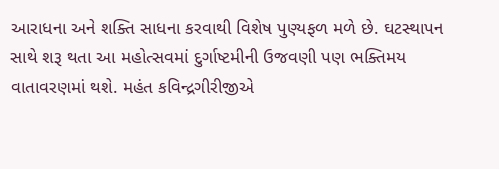આરાધના અને શક્તિ સાધના કરવાથી વિશેષ પુણ્યફળ મળે છે. ઘટસ્થાપન સાથે શરૂ થતા આ મહોત્સવમાં દુર્ગાષ્ટમીની ઉજવણી પણ ભક્તિમય વાતાવરણમાં થશે. મહંત કવિન્દ્રગીરીજીએ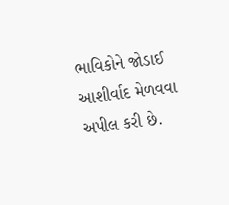ભાવિકોને જોડાઈ આશીર્વાદ મેળવવા અપીલ કરી છે.